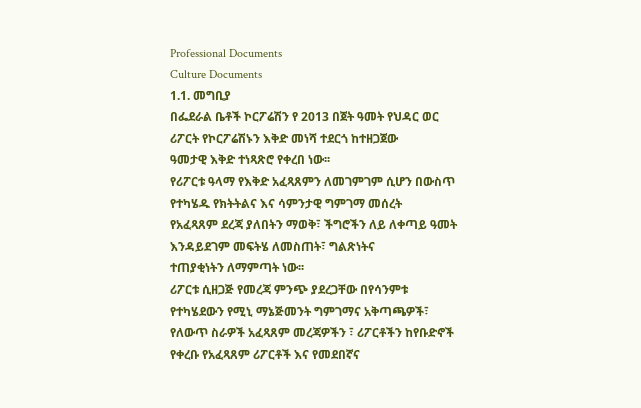Professional Documents
Culture Documents
1.1. መግቢያ
በፌደራል ቤቶች ኮርፖሬሽን የ 2013 በጀት ዓመት የህዳር ወር ሪፖርት የኮርፖሬሽኑን እቅድ መነሻ ተደርጎ ከተዘጋጀው
ዓመታዊ እቅድ ተነጻጽሮ የቀረበ ነው፡፡
የሪፖርቱ ዓላማ የእቅድ አፈጻጸምን ለመገምገም ሲሆን በውስጥ የተካሄዱ የክትትልና እና ሳምንታዊ ግምገማ መሰረት
የአፈጻጸም ደረጃ ያለበትን ማወቅ፣ ችግሮችን ለይ ለቀጣይ ዓመት እንዳይደገም መፍትሄ ለመስጠት፣ ግልጽነትና
ተጠያቂነትን ለማምጣት ነው፡፡
ሪፖርቱ ሲዘጋጅ የመረጃ ምንጭ ያደረጋቸው በየሳንምቱ የተካሄደውን የሚኒ ማኔጅመንት ግምገማና አቅጣጫዎች፣
የለውጥ ስራዎች አፈጻጸም መረጃዎችን ፣ ሪፖርቶችን ከየቡድኖች የቀረቡ የአፈጻጸም ሪፖርቶች እና የመደበኛና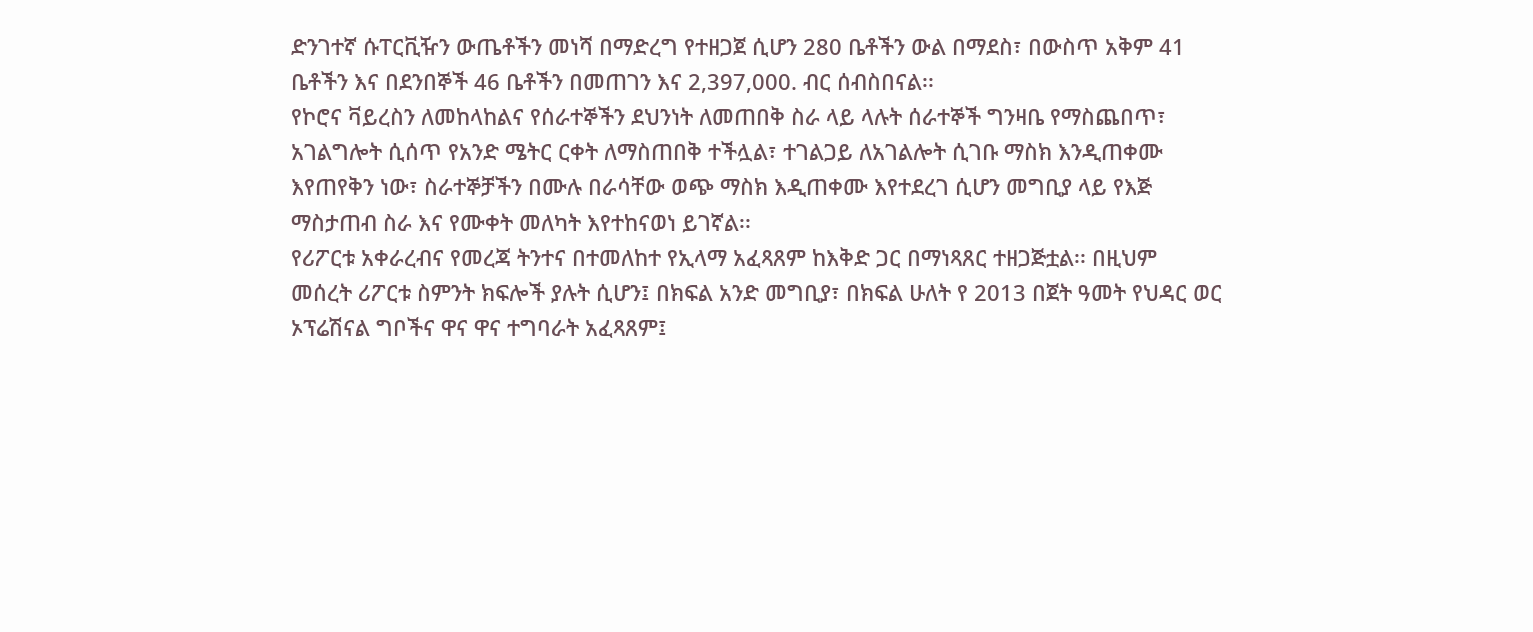ድንገተኛ ሱፐርቪዥን ውጤቶችን መነሻ በማድረግ የተዘጋጀ ሲሆን 280 ቤቶችን ውል በማደስ፣ በውስጥ አቅም 41
ቤቶችን እና በደንበኞች 46 ቤቶችን በመጠገን እና 2,397,000. ብር ሰብስበናል፡፡
የኮሮና ቫይረስን ለመከላከልና የሰራተኞችን ደህንነት ለመጠበቅ ስራ ላይ ላሉት ሰራተኞች ግንዛቤ የማስጨበጥ፣
አገልግሎት ሲሰጥ የአንድ ሜትር ርቀት ለማስጠበቅ ተችሏል፣ ተገልጋይ ለአገልሎት ሲገቡ ማስክ እንዲጠቀሙ
እየጠየቅን ነው፣ ስራተኞቻችን በሙሉ በራሳቸው ወጭ ማስክ እዲጠቀሙ እየተደረገ ሲሆን መግቢያ ላይ የእጅ
ማስታጠብ ስራ እና የሙቀት መለካት እየተከናወነ ይገኛል፡፡
የሪፖርቱ አቀራረብና የመረጃ ትንተና በተመለከተ የኢላማ አፈጻጸም ከእቅድ ጋር በማነጻጸር ተዘጋጅቷል፡፡ በዚህም
መሰረት ሪፖርቱ ስምንት ክፍሎች ያሉት ሲሆን፤ በክፍል አንድ መግቢያ፣ በክፍል ሁለት የ 2013 በጀት ዓመት የህዳር ወር
ኦፕሬሽናል ግቦችና ዋና ዋና ተግባራት አፈጻጸም፤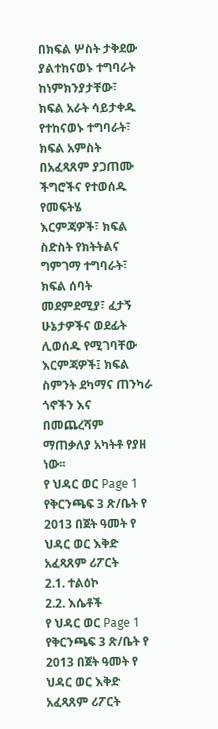በክፍል ሦስት ታቅደው ያልተከናወኑ ተግባራት ከነምክንያታቸው፣
ክፍል አራት ሳይታቀዱ የተከናወኑ ተግባራት፣ ክፍል አምስት በአፈጻጸም ያጋጠሙ ችግሮችና የተወሰዱ የመፍትሄ
እርምጃዎች፣ ክፍል ስድስት የክትትልና ግምገማ ተግባራት፣ ክፍል ሰባት መደምደሚያ፣ ፈታኝ ሁኔታዎችና ወደፊት
ሊወሰዱ የሚገባቸው እርምጃዎች፤ ክፍል ስምንት ደካማና ጠንካራ ጎኖችን እና በመጨረሻም ማጠቃለያ አካትቶ የያዘ
ነው፡፡
የ ህዳር ወር Page 1
የቅርንጫፍ 3 ጽ/ቤት የ 2013 በጀት ዓመት የ ህዳር ወር እቅድ አፈጻጸም ሪፖርት
2.1. ተልዕኮ
2.2. እሴቶች
የ ህዳር ወር Page 1
የቅርንጫፍ 3 ጽ/ቤት የ 2013 በጀት ዓመት የ ህዳር ወር እቅድ አፈጻጸም ሪፖርት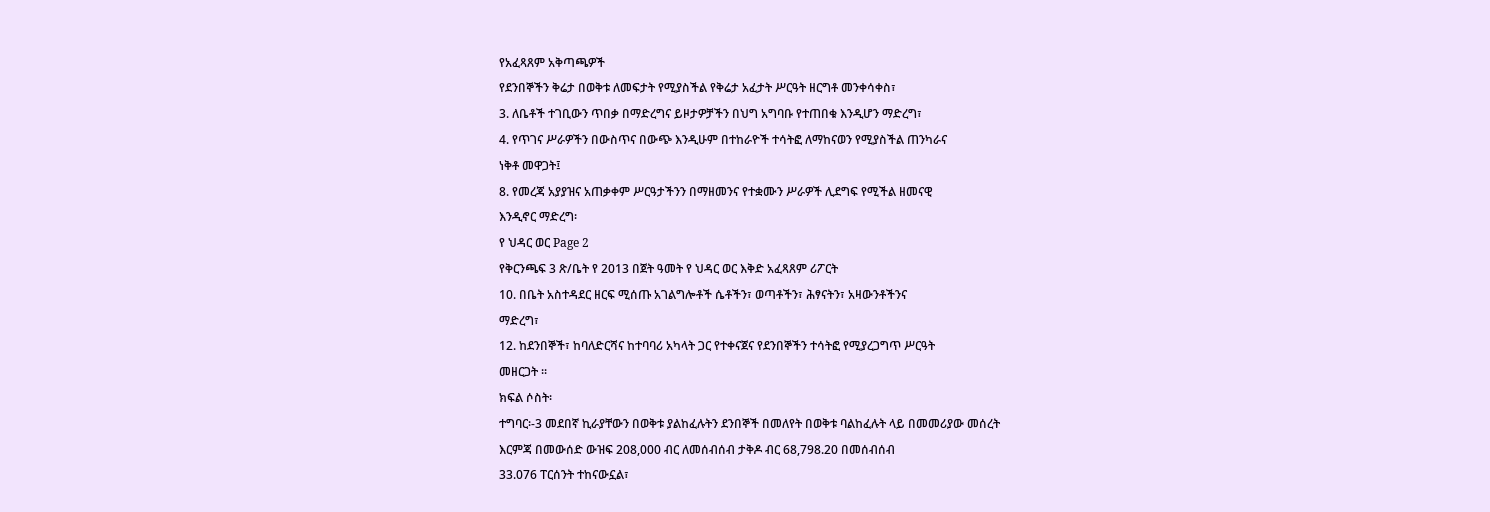የአፈጻጸም አቅጣጫዎች
የደንበኞችን ቅሬታ በወቅቱ ለመፍታት የሚያስችል የቅሬታ አፈታት ሥርዓት ዘርግቶ መንቀሳቀስ፣
3. ለቤቶች ተገቢውን ጥበቃ በማድረግና ይዞታዎቻችን በህግ አግባቡ የተጠበቁ እንዲሆን ማድረግ፣
4. የጥገና ሥራዎችን በውስጥና በውጭ እንዲሁም በተከራዮች ተሳትፎ ለማከናወን የሚያስችል ጠንካራና
ነቅቶ መዋጋት፤
8. የመረጃ አያያዝና አጠቃቀም ሥርዓታችንን በማዘመንና የተቋሙን ሥራዎች ሊደግፍ የሚችል ዘመናዊ
እንዲኖር ማድረግ፡
የ ህዳር ወር Page 2
የቅርንጫፍ 3 ጽ/ቤት የ 2013 በጀት ዓመት የ ህዳር ወር እቅድ አፈጻጸም ሪፖርት
10. በቤት አስተዳደር ዘርፍ ሚሰጡ አገልግሎቶች ሴቶችን፣ ወጣቶችን፣ ሕፃናትን፣ አዛውንቶችንና
ማድረግ፣
12. ከደንበኞች፣ ከባለድርሻና ከተባባሪ አካላት ጋር የተቀናጀና የደንበኞችን ተሳትፎ የሚያረጋግጥ ሥርዓት
መዘርጋት ፡፡
ክፍል ሶስት፡
ተግባር፡-3 መደበኛ ኪራያቸውን በወቅቱ ያልከፈሉትን ደንበኞች በመለየት በወቅቱ ባልከፈሉት ላይ በመመሪያው መሰረት
እርምጃ በመውሰድ ውዝፍ 208,000 ብር ለመሰብሰብ ታቅዶ ብር 68,798.20 በመሰብሰብ
33.076 ፐርሰንት ተከናውኗል፣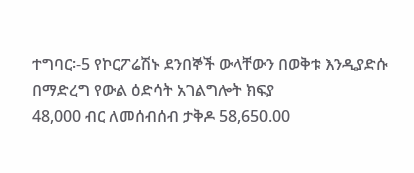ተግባር፡-5 የኮርፖሬሽኑ ደንበኞች ውላቸውን በወቅቱ እንዲያድሱ በማድረግ የውል ዕድሳት አገልግሎት ክፍያ
48,000 ብር ለመሰብሰብ ታቅዶ 58,650.00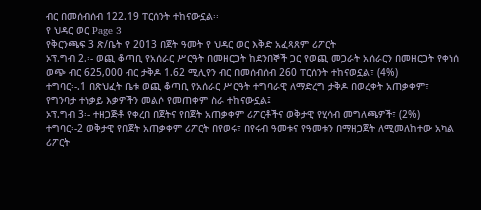ብር በመሰብሰብ 122.19 ፐርሰንት ተከናውኗል፡፡
የ ህዳር ወር Page 3
የቅርንጫፍ 3 ጽ/ቤት የ 2013 በጀት ዓመት የ ህዳር ወር እቅድ አፈጻጸም ሪፖርት
ኦፕ.ግብ 2.፡- ወጪ ቆጣቢ የአሰራር ሥርዓት በመዘርጋት ከደንበኞች ጋር የወጪ መጋራት አሰራርን በመዘርጋት የቀነሰ
ወጭ ብር 625,000 ብር ታቅዶ 1.62 ሚሊየን ብር በመሰብሰብ 260 ፐርሰንት ተከናወኗል፣ (4%)
ተግባር፡-.1 በጽህፈት ቤቱ ወጪ ቆጣቢ የአሰራር ሥርዓት ተግባራዊ ለማድረግ ታቅዶ በወረቀት አጠቃቀም፣
የግንባታ ተነቃይ እቃዎችን መልሶ የመጠቀም ስራ ተከናውኗል፤
ኦፕ.ግብ 3፡- ተዘጋጅቶ የቀረበ በጀትና የበጀት አጠቃቀም ሪፖርቶችና ወቅታዊ የሂሳብ መግለጫዎች፣ (2%)
ተግባር፡-2 ወቅታዊ የበጀት አጠቃቀም ሪፖርት በየወሩ፣ በየሩብ ዓመቱና የዓመቱን በማዘጋጀት ለሚመለከተው አካል
ሪፖርት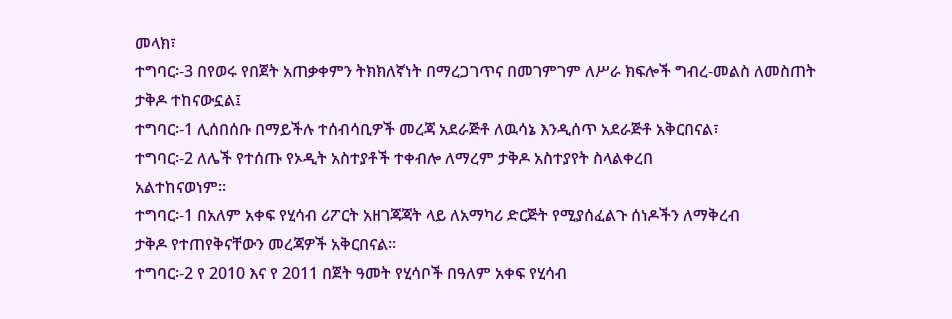መላክ፣
ተግባር፡-3 በየወሩ የበጀት አጠቃቀምን ትክክለኛነት በማረጋገጥና በመገምገም ለሥራ ክፍሎች ግብረ-መልስ ለመስጠት
ታቅዶ ተከናውኗል፤
ተግባር፡-1 ሊሰበሰቡ በማይችሉ ተሰብሳቢዎች መረጃ አደራጅቶ ለዉሳኔ እንዲሰጥ አደራጅቶ አቅርበናል፣
ተግባር፡-2 ለሌች የተሰጡ የኦዲት አስተያቶች ተቀብሎ ለማረም ታቅዶ አስተያየት ስላልቀረበ
አልተከናወነም፡፡
ተግባር፡-1 በአለም አቀፍ የሂሳብ ሪፖርት አዘገጃጃት ላይ ለአማካሪ ድርጅት የሚያሰፈልጉ ሰነዶችን ለማቅረብ
ታቅዶ የተጠየቅናቸውን መረጃዎች አቅርበናል፡፡
ተግባር፡-2 የ 2010 እና የ 2011 በጀት ዓመት የሂሳቦች በዓለም አቀፍ የሂሳብ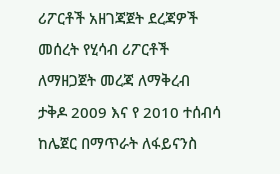ሪፖርቶች አዘገጃጀት ደረጃዎች
መሰረት የሂሳብ ሪፖርቶች ለማዘጋጀት መረጃ ለማቅረብ ታቅዶ 2009 እና የ 2010 ተሰብሳ
ከሌጀር በማጥራት ለፋይናንስ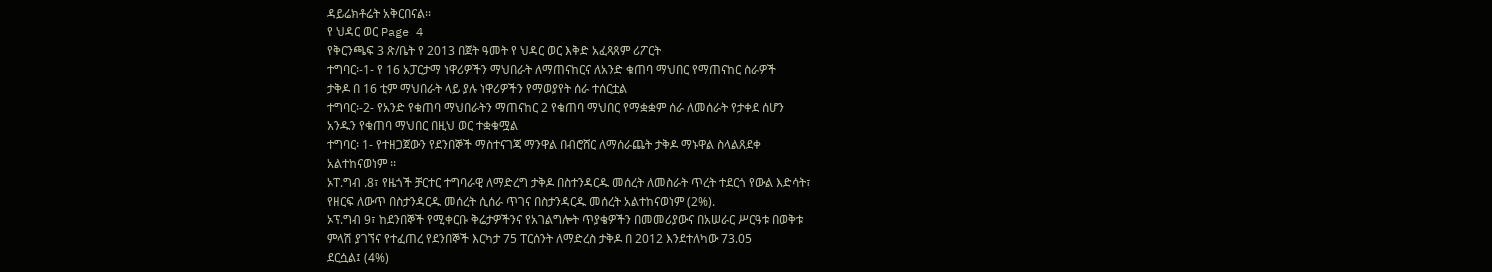ዳይሬክቶሬት አቅርበናል፡፡
የ ህዳር ወር Page 4
የቅርንጫፍ 3 ጽ/ቤት የ 2013 በጀት ዓመት የ ህዳር ወር እቅድ አፈጻጸም ሪፖርት
ተግባር፡-1- የ 16 አፓርታማ ነዋሪዎችን ማህበራት ለማጠናከርና ለአንድ ቁጠባ ማህበር የማጠናከር ስራዎች
ታቅዶ በ 16 ቲም ማህበራት ላይ ያሉ ነዋሪዎችን የማወያየት ሰራ ተሰርቷል
ተግባር፡-2- የአንድ የቁጠባ ማህበራትን ማጠናከር 2 የቁጠባ ማህበር የማቋቋም ሰራ ለመሰራት የታቀደ ሰሆን
አንዱን የቁጠባ ማህበር በዚህ ወር ተቋቁሟል
ተግባር፡ 1- የተዘጋጀውን የደንበኞች ማስተናገጃ ማንዋል በብሮሸር ለማሰራጨት ታቅዶ ማኑዋል ስላልጸደቀ
አልተከናወነም ፡፡
ኦፐ.ግብ .8፣ የዜጎች ቻርተር ተግባራዊ ለማድረግ ታቅዶ በስተንዳርዱ መሰረት ለመስራት ጥረት ተደርጎ የውል እድሳት፣
የዘርፍ ለውጥ በስታንዳርዱ መሰረት ሲሰራ ጥገና በስታንዳርዱ መሰረት አልተከናወነም (2%).
ኦፕ.ግብ 9፣ ከደንበኞች የሚቀርቡ ቅሬታዎችንና የአገልግሎት ጥያቄዎችን በመመሪያውና በአሠራር ሥርዓቱ በወቅቱ
ምላሽ ያገኘና የተፈጠረ የደንበኞች እርካታ 75 ፐርሰንት ለማድረስ ታቅዶ በ 2012 እንደተለካው 73.05
ደርሷል፤ (4%)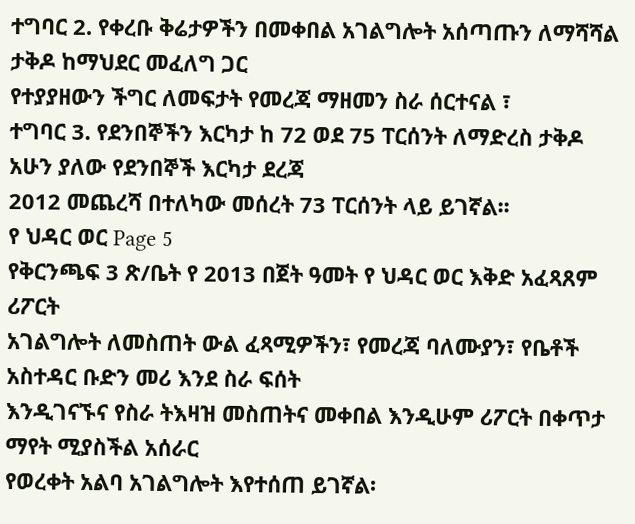ተግባር 2. የቀረቡ ቅሬታዎችን በመቀበል አገልግሎት አሰጣጡን ለማሻሻል ታቅዶ ከማህደር መፈለግ ጋር
የተያያዘውን ችግር ለመፍታት የመረጃ ማዘመን ስራ ሰርተናል ፣
ተግባር 3. የደንበኞችን እርካታ ከ 72 ወደ 75 ፐርሰንት ለማድረስ ታቅዶ አሁን ያለው የደንበኞች እርካታ ደረጃ
2012 መጨረሻ በተለካው መሰረት 73 ፐርሰንት ላይ ይገኛል፡፡
የ ህዳር ወር Page 5
የቅርንጫፍ 3 ጽ/ቤት የ 2013 በጀት ዓመት የ ህዳር ወር እቅድ አፈጻጸም ሪፖርት
አገልግሎት ለመስጠት ውል ፈጻሚዎችን፣ የመረጃ ባለሙያን፣ የቤቶች አስተዳር ቡድን መሪ እንደ ስራ ፍሰት
እንዲገናኙና የስራ ትእዛዝ መስጠትና መቀበል እንዲሁም ሪፖርት በቀጥታ ማየት ሚያስችል አሰራር
የወረቀት አልባ አገልግሎት እየተሰጠ ይገኛል፡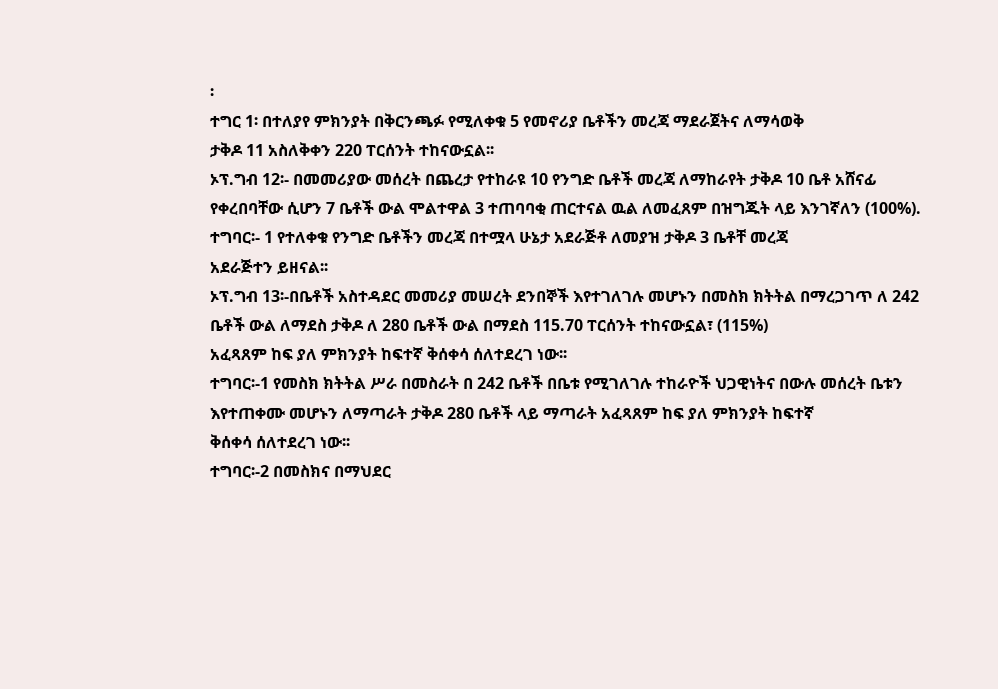፡
ተግር 1፡ በተለያየ ምክንያት በቅርንጫፉ የሚለቀቁ 5 የመኖሪያ ቤቶችን መረጃ ማደራጀትና ለማሳወቅ
ታቅዶ 11 አስለቅቀን 220 ፐርሰንት ተከናውኗል፡፡
ኦፕ.ግብ 12፡- በመመሪያው መሰረት በጨረታ የተከራዩ 10 የንግድ ቤቶች መረጃ ለማከራየት ታቅዶ 10 ቤቶ አሸናፊ
የቀረበባቸው ሲሆን 7 ቤቶች ውል ሞልተዋል 3 ተጠባባቂ ጠርተናል ዉል ለመፈጸም በዝግጁት ላይ እንገኛለን (100%).
ተግባር፡- 1 የተለቀቁ የንግድ ቤቶችን መረጃ በተሟላ ሁኔታ አደራጅቶ ለመያዝ ታቅዶ 3 ቤቶቸ መረጃ
አደራጅተን ይዘናል፡፡
ኦፕ.ግብ 13፡-በቤቶች አስተዳደር መመሪያ መሠረት ደንበኞች እየተገለገሉ መሆኑን በመስክ ክትትል በማረጋገጥ ለ 242
ቤቶች ውል ለማደስ ታቅዶ ለ 280 ቤቶች ውል በማደስ 115.70 ፐርሰንት ተከናውኗል፣ (115%)
አፈጻጸም ከፍ ያለ ምክንያት ከፍተኛ ቅሰቀሳ ሰለተደረገ ነው፡፡
ተግባር፡-1 የመስክ ክትትል ሥራ በመስራት በ 242 ቤቶች በቤቱ የሚገለገሉ ተከራዮች ህጋዊነትና በውሉ መሰረት ቤቱን
እየተጠቀሙ መሆኑን ለማጣራት ታቅዶ 280 ቤቶች ላይ ማጣራት አፈጻጸም ከፍ ያለ ምክንያት ከፍተኛ
ቅሰቀሳ ሰለተደረገ ነው፡፡
ተግባር፡-2 በመስክና በማህደር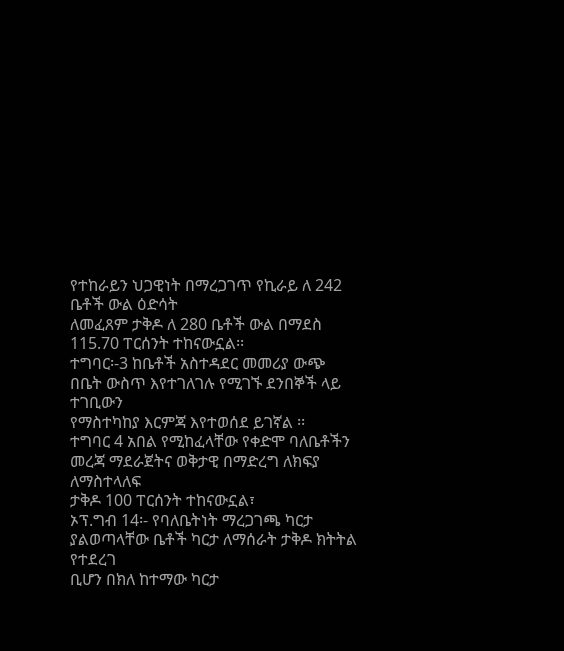የተከራይን ህጋዊነት በማረጋገጥ የኪራይ ለ 242 ቤቶች ውል ዕድሳት
ለመፈጸም ታቅዶ ለ 280 ቤቶች ውል በማደስ 115.70 ፐርሰንት ተከናውኗል፡፡
ተግባር፡-3 ከቤቶች አስተዳደር መመሪያ ውጭ በቤት ውስጥ እየተገለገሉ የሚገኙ ደንበኞች ላይ ተገቢውን
የማስተካከያ እርምጃ እየተወሰደ ይገኛል ፡፡
ተግባር 4 አበል የሚከፈላቸው የቀድሞ ባለቤቶችን መረጃ ማደራጀትና ወቅታዊ በማድረግ ለክፍያ ለማስተላለፍ
ታቅዶ 100 ፐርሰንት ተከናውኗል፣
ኦፕ.ግብ 14፡- የባለቤትነት ማረጋገጫ ካርታ ያልወጣላቸው ቤቶች ካርታ ለማሰራት ታቅዶ ክትትል የተደረገ
ቢሆን በክለ ከተማው ካርታ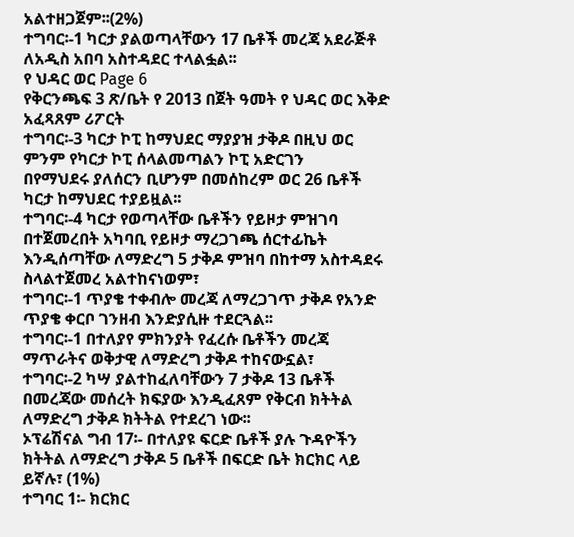አልተዘጋጀም፡፡(2%)
ተግባር፡-1 ካርታ ያልወጣላቸውን 17 ቤቶች መረጃ አደራጅቶ ለአዲስ አበባ አስተዳደር ተላልፏል፡፡
የ ህዳር ወር Page 6
የቅርንጫፍ 3 ጽ/ቤት የ 2013 በጀት ዓመት የ ህዳር ወር እቅድ አፈጻጸም ሪፖርት
ተግባር፡-3 ካርታ ኮፒ ከማህደር ማያያዝ ታቅዶ በዚህ ወር ምንም የካርታ ኮፒ ሰላልመጣልን ኮፒ አድርገን
በየማህደሩ ያለሰርን ቢሆንም በመሰከረም ወር 26 ቤቶች ካርታ ከማህደር ተያይዟል፡፡
ተግባር፡-4 ካርታ የወጣላቸው ቤቶችን የይዞታ ምዝገባ በተጀመረበት አካባቢ የይዞታ ማረጋገጫ ሰርተፊኬት
እንዲሰጣቸው ለማድረግ 5 ታቅዶ ምዝባ በከተማ አስተዳደሩ ስላልተጀመረ አልተከናነወም፣
ተግባር፡-1 ጥያቄ ተቀብሎ መረጃ ለማረጋገጥ ታቅዶ የአንድ ጥያቄ ቀርቦ ገንዘብ እንድያሲዙ ተደርጓል፡፡
ተግባር፡-1 በተለያየ ምክንያት የፈረሱ ቤቶችን መረጃ ማጥራትና ወቅታዊ ለማድረግ ታቅዶ ተከናውኗል፣
ተግባር፡-2 ካሣ ያልተከፈለባቸውን 7 ታቅዶ 13 ቤቶች በመረጃው መሰረት ክፍያው እንዲፈጸም የቅርብ ክትትል
ለማድረግ ታቅዶ ክትትል የተደረገ ነው፡፡
ኦፕሬሽናል ግብ 17፡- በተለያዩ ፍርድ ቤቶች ያሉ ጉዳዮችን ክትትል ለማድረግ ታቅዶ 5 ቤቶች በፍርድ ቤት ክርክር ላይ
ይኛሉ፣ (1%)
ተግባር 1፡- ክርክር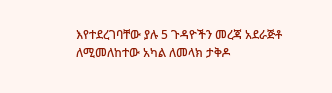እየተደረገባቸው ያሉ 5 ጉዳዮችን መረጃ አደራጅቶ ለሚመለከተው አካል ለመላክ ታቅዶ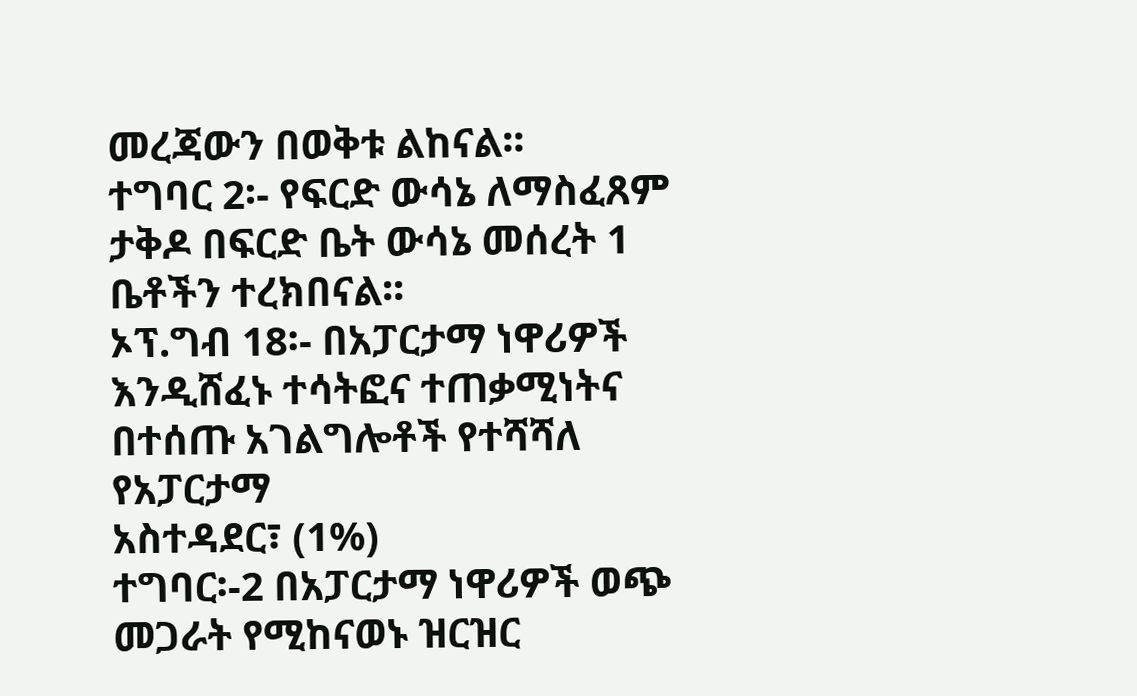መረጃውን በወቅቱ ልከናል፡፡
ተግባር 2፡- የፍርድ ውሳኔ ለማስፈጸም ታቅዶ በፍርድ ቤት ውሳኔ መሰረት 1 ቤቶችን ተረክበናል፡፡
ኦፕ.ግብ 18፡- በአፓርታማ ነዋሪዎች እንዲሸፈኑ ተሳትፎና ተጠቃሚነትና በተሰጡ አገልግሎቶች የተሻሻለ የአፓርታማ
አስተዳደር፣ (1%)
ተግባር፡-2 በአፓርታማ ነዋሪዎች ወጭ መጋራት የሚከናወኑ ዝርዝር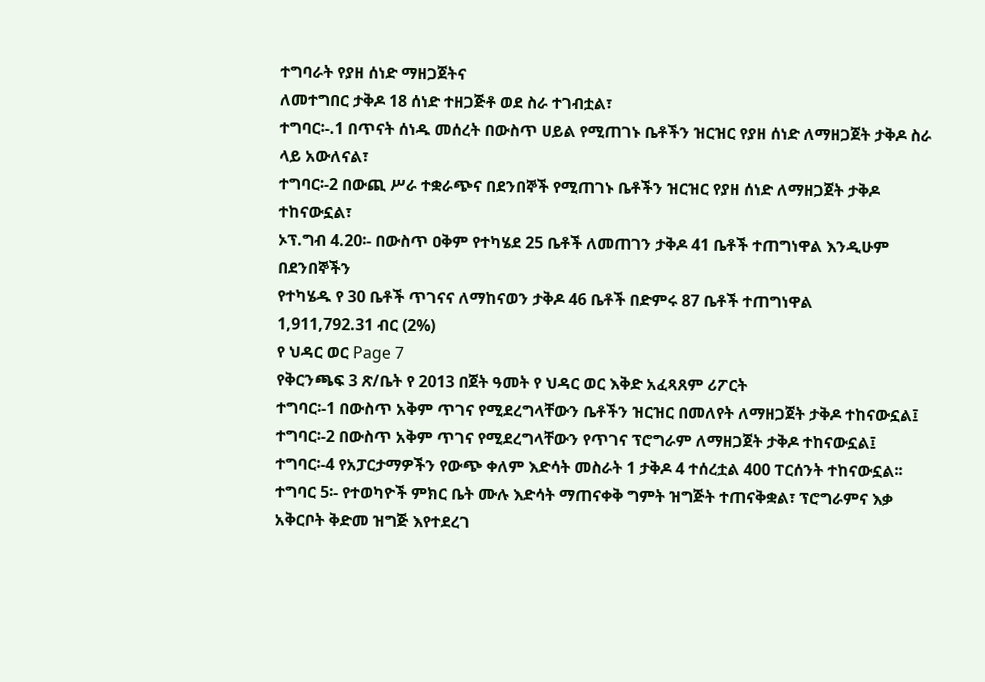ተግባራት የያዘ ሰነድ ማዘጋጀትና
ለመተግበር ታቅዶ 18 ሰነድ ተዘጋጅቶ ወደ ስራ ተገብቷል፣
ተግባር፡-.1 በጥናት ሰነዱ መሰረት በውስጥ ሀይል የሚጠገኑ ቤቶችን ዝርዝር የያዘ ሰነድ ለማዘጋጀት ታቅዶ ስራ
ላይ አውለናል፣
ተግባር፡-2 በውጪ ሥራ ተቋራጭና በደንበኞች የሚጠገኑ ቤቶችን ዝርዝር የያዘ ሰነድ ለማዘጋጀት ታቅዶ
ተከናውኗል፣
ኦፕ.ግብ 4.20፡- በውስጥ ዐቅም የተካሄደ 25 ቤቶች ለመጠገን ታቅዶ 41 ቤቶች ተጠግነዋል እንዲሁም በደንበኞችን
የተካሄዱ የ 30 ቤቶች ጥገናና ለማከናወን ታቅዶ 46 ቤቶች በድምሩ 87 ቤቶች ተጠግነዋል
1,911,792.31 ብር (2%)
የ ህዳር ወር Page 7
የቅርንጫፍ 3 ጽ/ቤት የ 2013 በጀት ዓመት የ ህዳር ወር እቅድ አፈጻጸም ሪፖርት
ተግባር፡-1 በውስጥ አቅም ጥገና የሚደረግላቸውን ቤቶችን ዝርዝር በመለየት ለማዘጋጀት ታቅዶ ተከናውኗል፤
ተግባር፡-2 በውስጥ አቅም ጥገና የሚደረግላቸውን የጥገና ፕሮግራም ለማዘጋጀት ታቅዶ ተከናውኗል፤
ተግባር፡-4 የአፓርታማዎችን የውጭ ቀለም እድሳት መስራት 1 ታቅዶ 4 ተሰረቷል 400 ፐርሰንት ተከናውኗል፡፡
ተግባር 5፡- የተወካዮች ምክር ቤት ሙሉ እድሳት ማጠናቀቅ ግምት ዝግጅት ተጠናቅቋል፣ ፕሮግራምና እቃ
አቅርቦት ቅድመ ዝግጅ እየተደረገ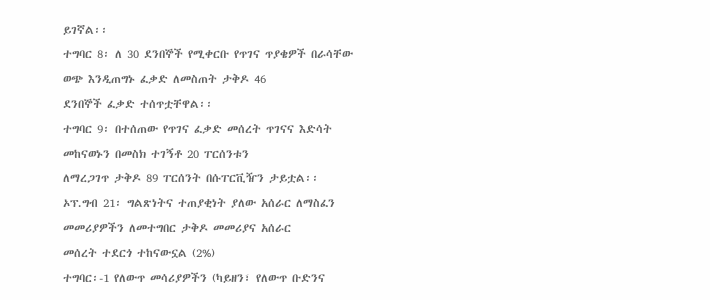ይገኛል፡፡
ተግባር 8፡ ለ 30 ደንበኞች የሚቀርቡ የጥገና ጥያቄዎች በራሳቸው ወጭ እንዲጠግኑ ፈቃድ ለመስጠት ታቅዶ 46
ደንበኞች ፈቃድ ተሰጥቷቸዋል፡፡
ተግባር 9፡ በተሰጠው የጥገና ፈቃድ መሰረት ጥገናና እድሳት መከናወኑን በመስክ ተገኝቶ 20 ፐርሰንቱን
ለማረጋገጥ ታቅዶ 89 ፐርሰንት በሱፐርቪዥን ታይቷል፡፡
ኦፕ.ግብ 21፡ ግልጽነትና ተጠያቂነት ያለው አሰራር ለማስፈን መመሪያዎችን ለመተግበር ታቅዶ መመሪያና አሰራር
መሰረት ተደርጎ ተከናውኗል (2%)
ተግባር፡-1 የለውጥ መሳሪያዎችን (ካይዘን፣ የለውጥ ቡድንና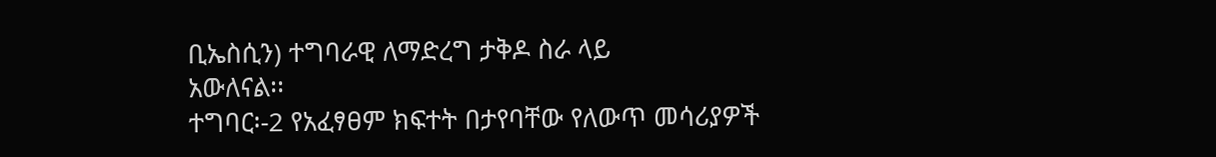ቢኤስሲን) ተግባራዊ ለማድረግ ታቅዶ ስራ ላይ
አውለናል፡፡
ተግባር፡-2 የአፈፃፀም ክፍተት በታየባቸው የለውጥ መሳሪያዎች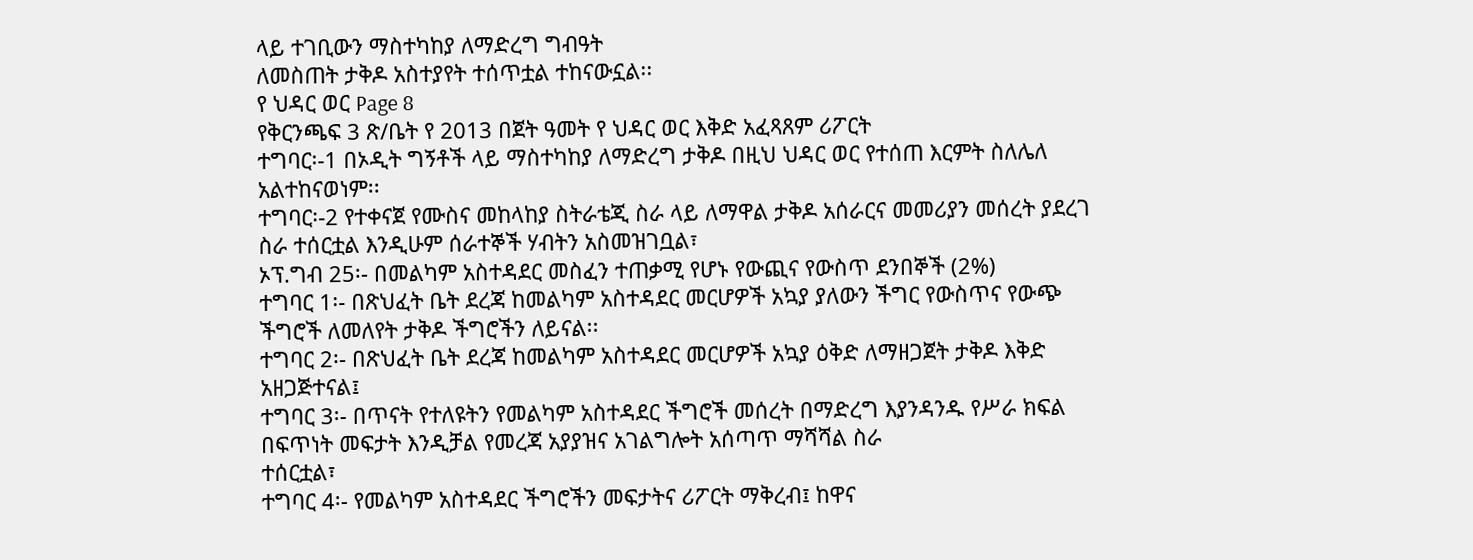ላይ ተገቢውን ማስተካከያ ለማድረግ ግብዓት
ለመስጠት ታቅዶ አስተያየት ተሰጥቷል ተከናውኗል፡፡
የ ህዳር ወር Page 8
የቅርንጫፍ 3 ጽ/ቤት የ 2013 በጀት ዓመት የ ህዳር ወር እቅድ አፈጻጸም ሪፖርት
ተግባር፡-1 በኦዲት ግኝቶች ላይ ማስተካከያ ለማድረግ ታቅዶ በዚህ ህዳር ወር የተሰጠ እርምት ስለሌለ
አልተከናወነም፡፡
ተግባር፡-2 የተቀናጀ የሙስና መከላከያ ስትራቴጂ ስራ ላይ ለማዋል ታቅዶ አሰራርና መመሪያን መሰረት ያደረገ
ስራ ተሰርቷል እንዲሁም ሰራተኞች ሃብትን አስመዝገቧል፣
ኦፕ.ግብ 25፡- በመልካም አስተዳደር መስፈን ተጠቃሚ የሆኑ የውጪና የውስጥ ደንበኞች (2%)
ተግባር 1፡- በጽህፈት ቤት ደረጃ ከመልካም አስተዳደር መርሆዎች አኳያ ያለውን ችግር የውስጥና የውጭ
ችግሮች ለመለየት ታቅዶ ችግሮችን ለይናል፡፡
ተግባር 2፡- በጽህፈት ቤት ደረጃ ከመልካም አስተዳደር መርሆዎች አኳያ ዕቅድ ለማዘጋጀት ታቅዶ እቅድ
አዘጋጅተናል፤
ተግባር 3፡- በጥናት የተለዩትን የመልካም አስተዳደር ችግሮች መሰረት በማድረግ እያንዳንዱ የሥራ ክፍል
በፍጥነት መፍታት እንዲቻል የመረጃ አያያዝና አገልግሎት አሰጣጥ ማሻሻል ስራ
ተሰርቷል፣
ተግባር 4፡- የመልካም አስተዳደር ችግሮችን መፍታትና ሪፖርት ማቅረብ፤ ከዋና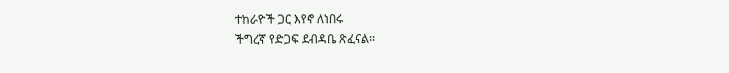ተከራዮች ጋር እየኖ ለነበሩ
ችግረኛ የድጋፍ ደብዳቤ ጽፈናል፡፡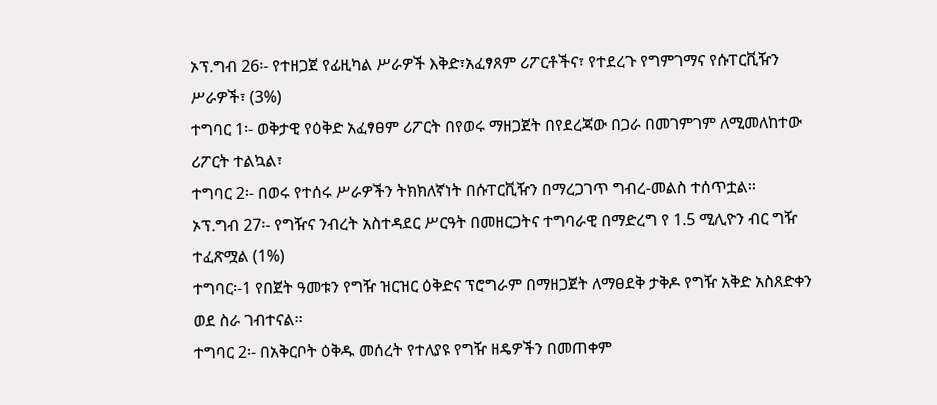ኦፕ.ግብ 26፡- የተዘጋጀ የፊዚካል ሥራዎች እቅድ፣አፈፃጸም ሪፖርቶችና፣ የተደረጉ የግምገማና የሱፐርቪዥን
ሥራዎች፣ (3%)
ተግባር 1፡- ወቅታዊ የዕቅድ አፈፃፀም ሪፖርት በየወሩ ማዘጋጀት በየደረጃው በጋራ በመገምገም ለሚመለከተው
ሪፖርት ተልኳል፣
ተግባር 2፡- በወሩ የተሰሩ ሥራዎችን ትክክለኛነት በሱፐርቪዥን በማረጋገጥ ግብረ-መልስ ተሰጥቷል፡፡
ኦፕ.ግብ 27፡- የግዥና ንብረት አስተዳደር ሥርዓት በመዘርጋትና ተግባራዊ በማድረግ የ 1.5 ሚሊዮን ብር ግዥ
ተፈጽሟል (1%)
ተግባር፡-1 የበጀት ዓመቱን የግዥ ዝርዝር ዕቅድና ፕሮግራም በማዘጋጀት ለማፀደቅ ታቅዶ የግዥ አቅድ አስጸድቀን
ወደ ስራ ገብተናል፡፡
ተግባር 2፡- በአቅርቦት ዕቅዱ መሰረት የተለያዩ የግዥ ዘዴዎችን በመጠቀም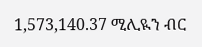1,573,140.37 ሚሊዪን ብር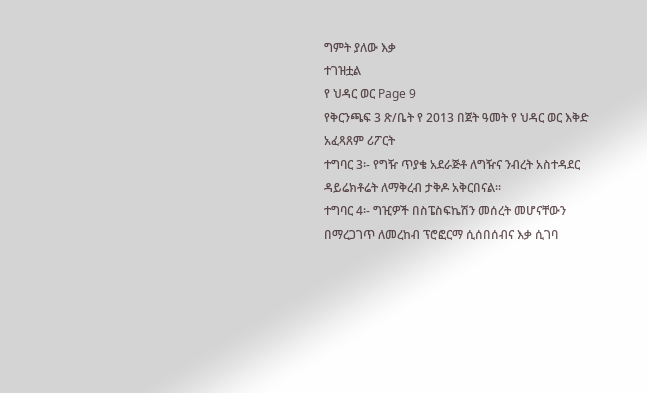ግምት ያለው እቃ
ተገዝቷል
የ ህዳር ወር Page 9
የቅርንጫፍ 3 ጽ/ቤት የ 2013 በጀት ዓመት የ ህዳር ወር እቅድ አፈጻጸም ሪፖርት
ተግባር 3፡- የግዥ ጥያቄ አደራጅቶ ለግዥና ንብረት አስተዳደር ዳይሬክቶሬት ለማቅረብ ታቅዶ አቅርበናል፡፡
ተግባር 4፡- ግዢዎች በስፔስፍኬሽን መሰረት መሆናቸውን በማረጋገጥ ለመረከብ ፕሮፎርማ ሲሰበሰብና እቃ ሲገባ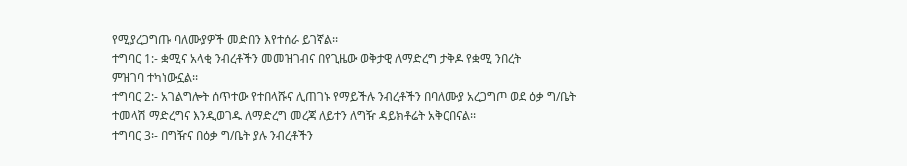የሚያረጋግጡ ባለሙያዎች መድበን እየተሰራ ይገኛል፡፡
ተግባር 1:- ቋሚና አላቂ ንብረቶችን መመዝገብና በየጊዜው ወቅታዊ ለማድረግ ታቅዶ የቋሚ ንበረት
ምዝገባ ተካነውኗል፡፡
ተግባር 2:- አገልግሎት ሰጥተው የተበላሹና ሊጠገኑ የማይችሉ ንብረቶችን በባለሙያ አረጋግጦ ወደ ዕቃ ግ/ቤት
ተመላሽ ማድረግና እንዲወገዱ ለማድረግ መረጃ ለይተን ለግዥ ዳይክቶሬት አቅርበናል፡፡
ተግባር 3፡- በግዥና በዕቃ ግ/ቤት ያሉ ንብረቶችን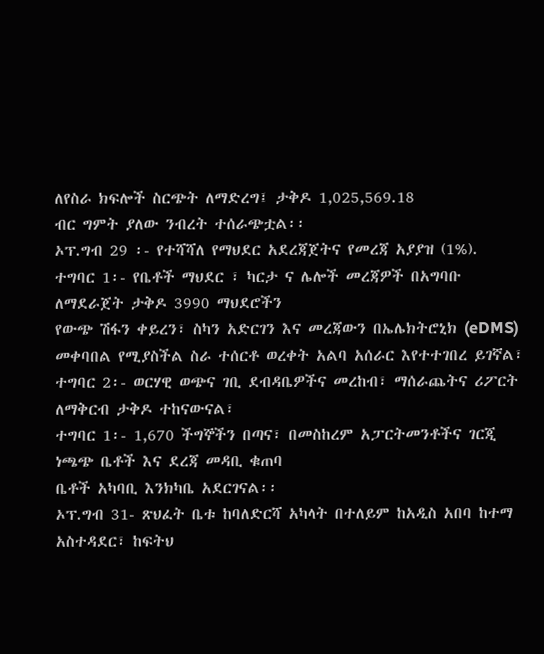ለየስራ ክፍሎች ስርጭት ለማድረግ፤ ታቅዶ 1,025,569.18
ብር ግምት ያለው ንብረት ተሰራጭቷል፡፡
ኦፕ.ግብ 29 ፡- የተሻሻለ የማህደር አደረጃጀትና የመረጃ አያያዝ (1%).
ተግባር 1፡- የቤቶች ማህደር ፣ ካርታ ና ሌሎች መረጃዎች በአግባቡ ለማደራጀት ታቅዶ 3990 ማህደሮችን
የውጭ ሽፋን ቀይረን፣ ስካን አድርገን እና መረጃውን በኤሌክትሮኒክ (eDMS)
መቀባበል የሚያስችል ስራ ተሰርቶ ወረቀት አልባ አሰራር እየተተገበረ ይገኛል፣
ተግባር 2፡- ወርሃዊ ወጭና ገቢ ደብዳቤዎችና መረከብ፣ ማሰራጨትና ሪፖርት ለማቅርብ ታቅዶ ተከናውናል፣
ተግባር 1፡- 1,670 ችግኞችን በጣና፣ በመስከረም አፓርትመንቶችና ገርጂ ነጫጭ ቤቶች እና ደረጃ መዳቢ ቁጠባ
ቤቶች አካባቢ እንክካቤ አደርገናል፡፡
ኦፕ.ግብ 31- ጽህፈት ቤቱ ከባለድርሻ አካላት በተለይም ከአዲስ አበባ ከተማ አስተዳደር፣ ከፍትህ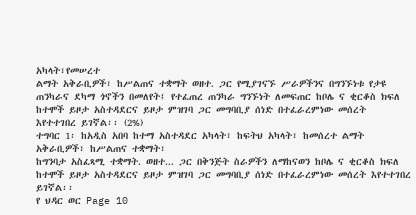አካላት፣የመሠረተ
ልማት አቅራቢዎች፣ ከሥልጠና ተቋማት ወዘተ. ጋር የሚያገናኙ ሥራዎችንና በግንኙነቱ የታዩ
ጠንካራና ደካማ ጎኖችን በመለየት፤ የተፈጠረ ጠንካራ ግንኙነት ለመፍጠር ከቦሌ ና ቂርቆስ ክፍለ
ከተሞች ይዞታ አስተዳደርና ይዞታ ምዝገባ ጋር መግባቢያ ሰነድ በተፈራረምነው መሰረት
እየተተገበረ ይገኛል፡፡ (2%)
ተግባር 1፡ ከአዲስ አበባ ከተማ አስተዳደር አካላት፣ ከፍትህ አካላት፣ ከመሰረተ ልማት አቅራቢዎች፣ ከሥልጠና ተቋማት፣
ከግንባታ አስፈጻሚ ተቋማት. ወዘተ... ጋር በቅንጅት ስራዎችን ለማከናወን ከቦሌ ና ቂርቆስ ክፍለ
ከተሞች ይዞታ አስተዳደርና ይዞታ ምዝገባ ጋር መግባቢያ ሰነድ በተፈራረምነው መሰረት እየተተገበረ
ይገኛል፡፡
የ ህዳር ወር Page 10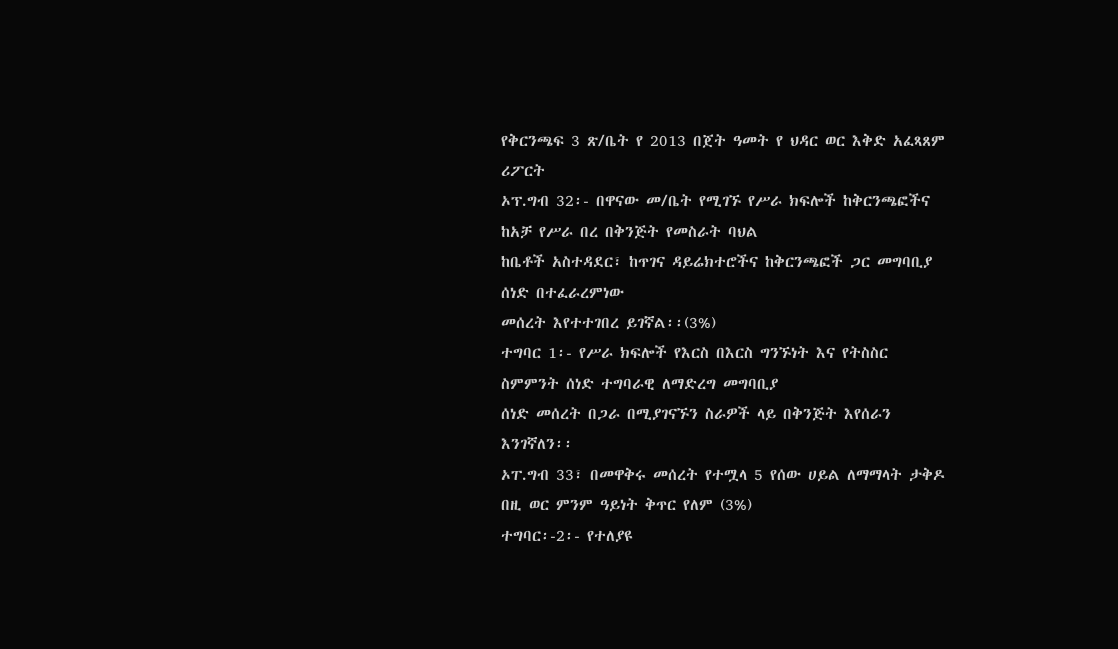የቅርንጫፍ 3 ጽ/ቤት የ 2013 በጀት ዓመት የ ህዳር ወር እቅድ አፈጻጸም ሪፖርት
ኦፕ.ግብ 32፡- በዋናው መ/ቤት የሚገኙ የሥራ ክፍሎች ከቅርንጫፎችና ከአቻ የሥራ በረ በቅንጅት የመስራት ባህል
ከቤቶች አስተዳደር፣ ከጥገና ዳይሬክተሮችና ከቅርንጫፎች ጋር መግባቢያ ሰነድ በተፈራረምነው
መሰረት እየተተገበረ ይገኛል፡፡(3%)
ተግባር 1፡- የሥራ ክፍሎች የእርስ በእርስ ግንኙነት እና የትስስር ስምምንት ሰነድ ተግባራዊ ለማድረግ መግባቢያ
ሰነድ መሰረት በጋራ በሚያገናኙን ስራዎች ላይ በቅንጅት እየሰራን እንገኛለን፡፡
ኦፐ.ግብ 33፣ በመዋቅሩ መሰረት የተሟላ 5 የሰው ሀይል ለማማላት ታቅዶ በዚ ወር ምንም ዓይነት ቅጥር የለም (3%)
ተግባር፡-2፡- የተለያዩ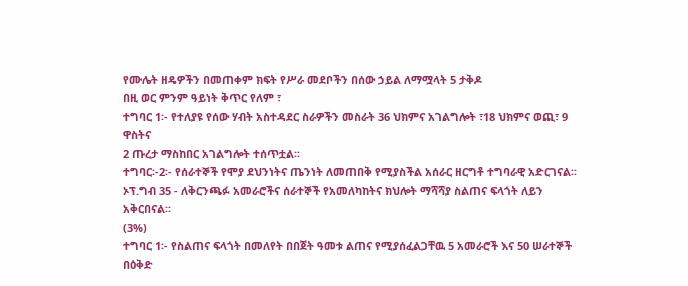የሙሌት ዘዴዎችን በመጠቀም ክፍት የሥራ መደቦችን በሰው ኃይል ለማሟላት 5 ታቅዶ
በዚ ወር ምንም ዓይነት ቅጥር የለም ፣
ተግባር 1፡- የተለያዩ የሰው ሃብት አስተዳደር ስራዎችን መስራት 36 ህክምና አገልግሎት ፣18 ህክምና ወጪ፣ 9 ዋስትና
2 ጡረታ ማስከበር አገልግሎት ተሰጥቷል፡፡
ተግባር፡-2፡- የሰራተኞች የሞያ ደህንነትና ጤንነት ለመጠበቅ የሚያስችል አሰራር ዘርግቶ ተግባራዊ አድርገናል፡፡
ኦፕ.ግብ 35 - ለቅርንጫፉ አመራሮችና ሰራተኞች የአመለካከትና ክህሎት ማሻሻያ ስልጠና ፍላጎት ለይን አቅርበናል፡፡
(3%)
ተግባር 1፡- የስልጠና ፍላጎት በመለየት በበጀት ዓመቱ ልጠና የሚያሰፈልጋቸዉ 5 አመራሮች እና 50 ሠራተኞች በዕቅድ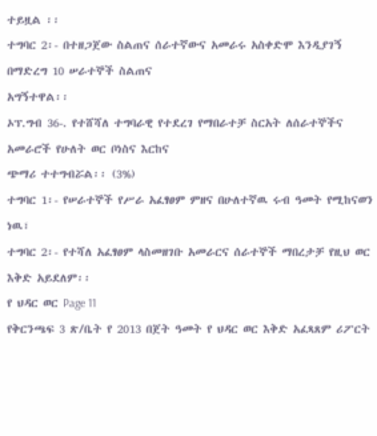ተይዟል ፡፡
ተግባር 2፡- በተዘጋጀው ስልጠና ሰራተኛውና አመራሩ አስቀድሞ እንዲያገኝ በማድረግ 10 ሠራተኞች ስልጠና
አግኝተዋል፡፡
ኦፕ.ግብ 36-. የተሸሻለ ተግባራዊ የተደረገ የማበራተቻ ስርአት ለሰራተኞችና አመራሮች የሁለት ወር ቦነስና እርከና
ጭማሪ ተተግብሯል፡፡ (3%)
ተግባር 1፡- የሠራተኞች የሥራ አፈፃፀም ምዘና በሁለተኛዉ ሩብ ዓመት የሚከናወን ነዉ፣
ተግባር 2፡- የተሻለ አፈፃፀም ላስመዘገቡ አመራርና ሰራተኞች ማበረታቻ የዚህ ወር እቅድ አይደለም፡፡
የ ህዳር ወር Page 11
የቅርንጫፍ 3 ጽ/ቤት የ 2013 በጀት ዓመት የ ህዳር ወር እቅድ አፈጻጸም ሪፖርት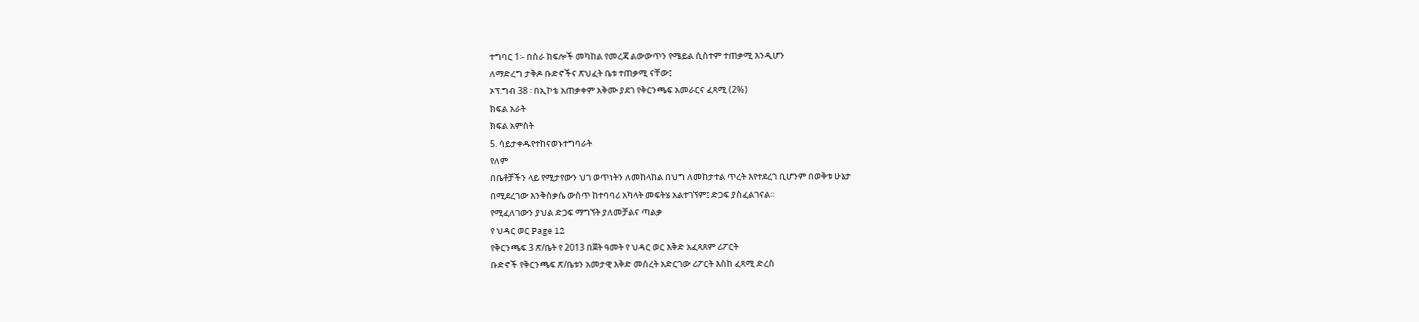ተግባር 1፡- በስራ ክፍሎች መካከል የመረጃ ልውውጥን የሜይል ሲስተም ተጠቃሚ እንዲሆን
ለማድረግ ታቅዶ ቡድኖችና ጽህፈት ቤቱ ተጠቃሚ ናቸው፤
ኦፕ.ግብ 38 ፡ በኢኮቴ አጠቃቀም አቅሙ ያደገ የቅርንጫፍ አመራርና ፈጻሚ (2%)
ክፍል አራት
ክፍል አምስት
5. ሳይታቀዱየተከናወኑተግባራት
የለም
በቤቶቻችን ላይ የሚታየውን ህገ ወጥነትን ለመከላከል በህግ ለመከታተል ጥረት እየተደረገ ቢሆንም በወቅቱ ሁኔታ
በሚደረገው እንቅስቃሴ ውስጥ ከተባባሪ አካላት መፍትሄ አልተገኘም፤ ድጋፍ ያስፈልገናል፡፡
የሚፈለገውን ያህል ድጋፍ ማግኘት ያለመቻልና ጣልቃ
የ ህዳር ወር Page 12
የቅርንጫፍ 3 ጽ/ቤት የ 2013 በጀት ዓመት የ ህዳር ወር እቅድ አፈጻጸም ሪፖርት
ቡድኖች የቅርንጫፍ ጽ/ቤቱን አመታዊ እቅድ መሰረት አድርገው ሪፖርት እስከ ፈጻሚ ድረስ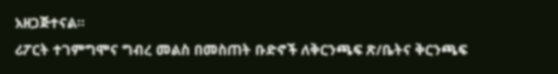አዘጋጅተናል፡፡
ሪፖርት ተገምግሞና ግብረ መልስ በመስጠት ቡድኖች ለቅርንጫፍ ጽ/ቤትና ቅርንጫፍ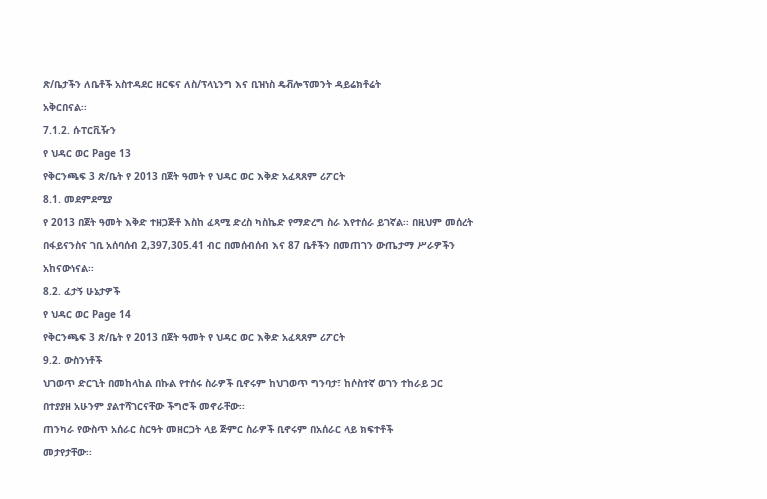ጽ/ቤታችን ለቤቶች አስተዳደር ዘርፍና ለስ/ፕላኒንግ እና ቢዝነስ ዴቭሎፕመንት ዳይሬክቶሬት
አቅርበናል፡፡
7.1.2. ሱፐርቪዥን
የ ህዳር ወር Page 13
የቅርንጫፍ 3 ጽ/ቤት የ 2013 በጀት ዓመት የ ህዳር ወር እቅድ አፈጻጸም ሪፖርት
8.1. መደምደሚያ
የ 2013 በጀት ዓመት እቅድ ተዘጋጅቶ እስከ ፈጻሚ ድረስ ካስኬድ የማድረግ ስራ እየተሰራ ይገኛል፡፡ በዚህም መሰረት
በፋይናንስና ገቢ አሰባሰብ 2,397,305.41 ብር በመሰብሰብ እና 87 ቤቶችን በመጠገን ውጤታማ ሥራዎችን
አከናውነናል፡፡
8.2. ፈታኝ ሁኔታዎች
የ ህዳር ወር Page 14
የቅርንጫፍ 3 ጽ/ቤት የ 2013 በጀት ዓመት የ ህዳር ወር እቅድ አፈጻጸም ሪፖርት
9.2. ውስንነቶች
ህገወጥ ድርጊት በመከላከል በኩል የተሰሩ ስራዎች ቢኖሩም ከህገወጥ ግንባታ፣ ከሶስተኛ ወገን ተከራይ ጋር
በተያያዘ አሁንም ያልተሻገርናቸው ችግሮች መኖራቸው፡፡
ጠንካራ የውስጥ አሰራር ስርዓት መዘርጋት ላይ ጅምር ስራዎች ቢኖሩም በአሰራር ላይ ክፍተቶች
መታየታቸው፡፡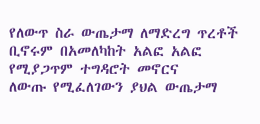የለውጥ ስራ ውጤታማ ለማድረግ ጥረቶች ቢኖሩም በአመለካከት አልፎ አልፎ የሚያጋጥም ተግዳሮት መኖርና
ለውጡ የሚፈለገውን ያህል ውጤታማ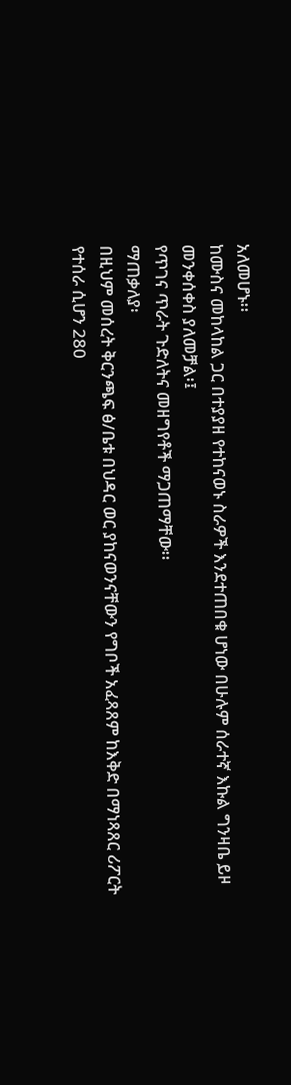አለመሆኑ፡፡
ከሙስና መከላከል ጋር በተያያዘ የተከናወኑ ስራዎች እንደተጠበቁ ሆነው በሁሉም ሰራተኛ እኩል ግንዛቤ ይዞ
መንቀሰቀስ ያለመቻል፡፤
የጥገና ጥራት ጉድለትና መዘግየቶች ማጋጠማቸው፡፡
ማጠቃለያ፡
በዚህም መሰረት ቅርንጫፍ ፅ/ቤቱ በህዳር ወር ያከናወንናቸውን የግቦች አፈጻጸም ከእቅድ በማነጻጸር ሪፖርት
የተሰራ ሲሆን 280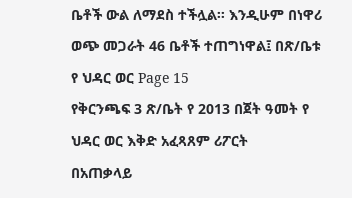ቤቶች ውል ለማደስ ተችሏል፡፡ እንዲሁም በነዋሪ ወጭ መጋራት 46 ቤቶች ተጠግነዋል፤ በጽ/ቤቱ
የ ህዳር ወር Page 15
የቅርንጫፍ 3 ጽ/ቤት የ 2013 በጀት ዓመት የ ህዳር ወር እቅድ አፈጻጸም ሪፖርት
በአጠቃላይ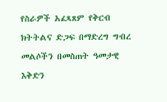የስራዎች አፈጻጸም የቅርብ ክትትልና ድጋፍ በማድረግ ግብረ መልሶችን በመስጠት ዓመታዊ
እቅድን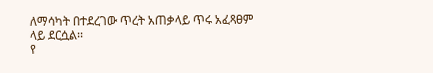ለማሳካት በተደረገው ጥረት አጠቃላይ ጥሩ አፈጻፀም ላይ ደርሷል፡፡
የ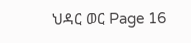ህዳር ወር Page 16